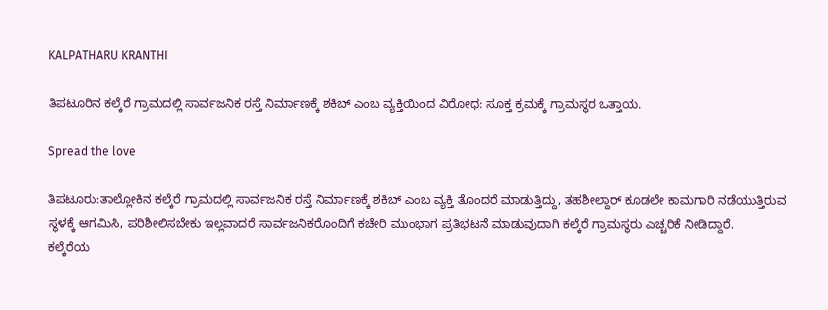KALPATHARU KRANTHI

ತಿಪಟೂರಿನ ಕಲ್ಕೆರೆ ಗ್ರಾಮದಲ್ಲಿ ಸಾರ್ವಜನಿಕ ರಸ್ತೆ ನಿರ್ಮಾಣಕ್ಕೆ ಶಕಿಬ್ ಎಂಬ ವ್ಯಕ್ತಿಯಿಂದ ವಿರೋಧ: ಸೂಕ್ತ ಕ್ರಮಕ್ಕೆ ಗ್ರಾಮಸ್ಥರ ಒತ್ತಾಯ.

Spread the love

ತಿಪಟೂರು:ತಾಲ್ಲೋಕಿನ ಕಲ್ಕೆರೆ ಗ್ರಾಮದಲ್ಲಿ ಸಾರ್ವಜನಿಕ ರಸ್ತೆ ನಿರ್ಮಾಣಕ್ಕೆ ಶಕಿಬ್ ಎಂಬ ವ್ಯಕ್ತಿ ತೊಂದರೆ ಮಾಡುತ್ತಿದ್ದು, ತಹಶೀಲ್ದಾರ್ ಕೂಡಲೇ ಕಾಮಗಾರಿ ನಡೆಯುತ್ತಿರುವ ಸ್ಥಳಕ್ಕೆ ಆಗಮಿಸಿ, ಪರಿಶೀಲಿಸಬೇಕು ಇಲ್ಲವಾದರೆ ಸಾರ್ವಜನಿಕರೊಂದಿಗೆ ಕಚೇರಿ ಮುಂಭಾಗ ಪ್ರತಿಭಟನೆ ಮಾಡುವುದಾಗಿ ಕಲ್ಕೆರೆ ಗ್ರಾಮಸ್ಥರು ಎಚ್ಚರಿಕೆ ನೀಡಿದ್ದಾರೆ.
ಕಲ್ಕೆರೆಯ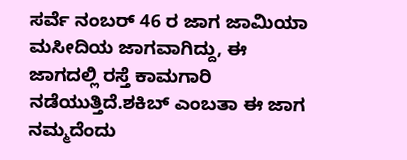ಸರ್ವೆ ನಂಬರ್ 46 ರ ಜಾಗ ಜಾಮಿಯಾ ಮಸೀದಿಯ ಜಾಗವಾಗಿದ್ದು, ಈ ಜಾಗದಲ್ಲಿ ರಸ್ತೆ ಕಾಮಗಾರಿ ನಡೆಯುತ್ತಿದೆ.ಶಕಿಬ್ ಎಂಬತಾ ಈ ಜಾಗ ನಮ್ಮದೆಂದು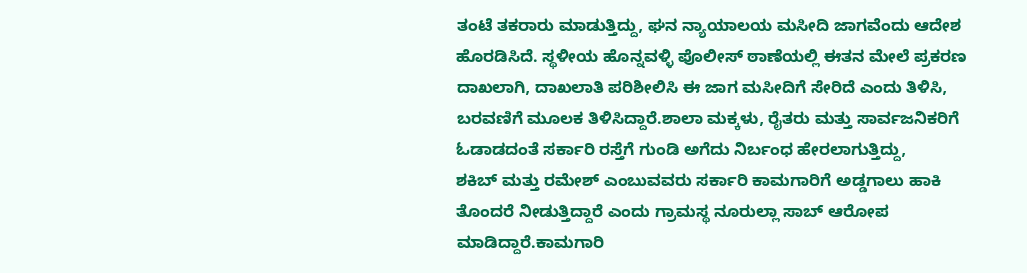ತಂಟೆ ತಕರಾರು ಮಾಡುತ್ತಿದ್ದು, ಘನ ನ್ಯಾಯಾಲಯ ಮಸೀದಿ ಜಾಗವೆಂದು ಆದೇಶ ಹೊರಡಿಸಿದೆ. ಸ್ಥಳೀಯ ಹೊನ್ನವಳ್ಳಿ ಪೊಲೀಸ್ ಠಾಣೆಯಲ್ಲಿ ಈತನ ಮೇಲೆ ಪ್ರಕರಣ ದಾಖಲಾಗಿ, ದಾಖಲಾತಿ ಪರಿಶೀಲಿಸಿ ಈ ಜಾಗ ಮಸೀದಿಗೆ ಸೇರಿದೆ ಎಂದು ತಿಳಿಸಿ, ಬರವಣಿಗೆ ಮೂಲಕ ತಿಳಿಸಿದ್ದಾರೆ.ಶಾಲಾ ಮಕ್ಕಳು, ರೈತರು ಮತ್ತು ಸಾರ್ವಜನಿಕರಿಗೆ ಓಡಾಡದಂತೆ ಸರ್ಕಾರಿ ರಸ್ತೆಗೆ ಗುಂಡಿ ಅಗೆದು ನಿರ್ಬಂಧ ಹೇರಲಾಗುತ್ತಿದ್ದು,
ಶಕಿಬ್ ಮತ್ತು ರಮೇಶ್ ಎಂಬುವವರು ಸರ್ಕಾರಿ ಕಾಮಗಾರಿಗೆ ಅಡ್ಡಗಾಲು ಹಾಕಿ ತೊಂದರೆ ನೀಡುತ್ತಿದ್ದಾರೆ ಎಂದು ಗ್ರಾಮಸ್ಥ ನೂರುಲ್ಲಾ ಸಾಬ್ ಆರೋಪ ಮಾಡಿದ್ದಾರೆ.ಕಾಮಗಾರಿ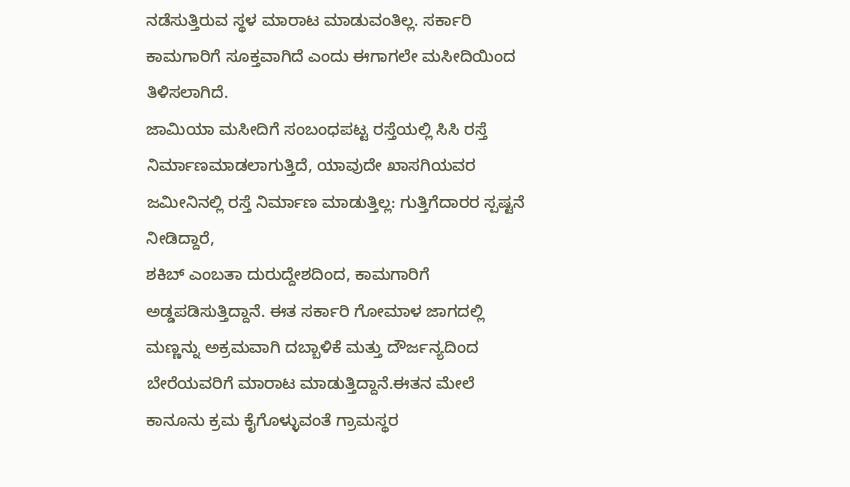ನಡೆಸುತ್ತಿರುವ ಸ್ಥಳ ಮಾರಾಟ ಮಾಡುವಂತಿಲ್ಲ. ಸರ್ಕಾರಿ ಕಾಮಗಾರಿಗೆ ಸೂಕ್ತವಾಗಿದೆ ಎಂದು ಈಗಾಗಲೇ ಮಸೀದಿಯಿಂದ ತಿಳಿಸಲಾಗಿದೆ.
ಜಾಮಿಯಾ ಮಸೀದಿಗೆ ಸಂಬಂಧಪಟ್ಟ ರಸ್ತೆಯಲ್ಲಿ ಸಿಸಿ ರಸ್ತೆ ನಿರ್ಮಾಣಮಾಡಲಾಗುತ್ತಿದೆ, ಯಾವುದೇ ಖಾಸಗಿಯವರ ಜಮೀನಿನಲ್ಲಿ ರಸ್ತೆ ನಿರ್ಮಾಣ ಮಾಡುತ್ತಿಲ್ಲ: ಗುತ್ತಿಗೆದಾರರ ಸ್ಪಷ್ಟನೆ ನೀಡಿದ್ದಾರೆ,
ಶಕಿಬ್ ಎಂಬತಾ ದುರುದ್ದೇಶದಿಂದ, ಕಾಮಗಾರಿಗೆ ಅಡ್ಡಪಡಿಸುತ್ತಿದ್ದಾನೆ. ಈತ ಸರ್ಕಾರಿ ಗೋಮಾಳ ಜಾಗದಲ್ಲಿ ಮಣ್ಣನ್ನು ಅಕ್ರಮವಾಗಿ ದಬ್ಬಾಳಿಕೆ ಮತ್ತು ದೌರ್ಜನ್ಯದಿಂದ ಬೇರೆಯವರಿಗೆ ಮಾರಾಟ ಮಾಡುತ್ತಿದ್ದಾನೆ.ಈತನ ಮೇಲೆ ಕಾನೂನು ಕ್ರಮ ಕೈಗೊಳ್ಳುವಂತೆ ಗ್ರಾಮಸ್ಥರ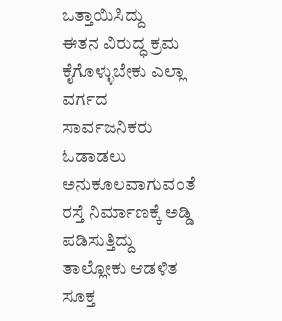ಒತ್ತಾಯಿಸಿದ್ದು
ಈತನ ವಿರುದ್ಧ ಕ್ರಮ ಕೈಗೊಳ್ಳುಬೇಕು ಎಲ್ಲಾ ವರ್ಗದ ಸಾರ್ವಜನಿಕರು ಓಡಾಡಲು ಅನುಕೂಲವಾಗುವಂತೆ ರಸ್ತೆ ನಿರ್ಮಾಣಕ್ಕೆ ಅಡ್ಡಿ ಪಡಿಸುತ್ತಿದ್ದು ತಾಲ್ಲೋಕು ಆಡಳಿತ ಸೂಕ್ತ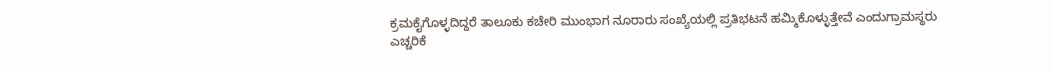ಕ್ರಮಕೈಗೊಳ್ಳದಿದ್ದರೆ ತಾಲೂಕು ಕಚೇರಿ ಮುಂಭಾಗ ನೂರಾರು ಸಂಖ್ಯೆಯಲ್ಲಿ ಪ್ರತಿಭಟನೆ ಹಮ್ಮಿಕೊಳ್ಳುತ್ತೇವೆ ಎಂದುಗ್ರಾಮಸ್ಥರು ಎಚ್ಚರಿಕೆ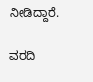ನೀಡಿದ್ದಾರೆ.

ವರದಿ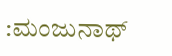:ಮಂಜುನಾಥ್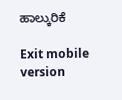ಹಾಲ್ಕುರಿಕೆ

Exit mobile version